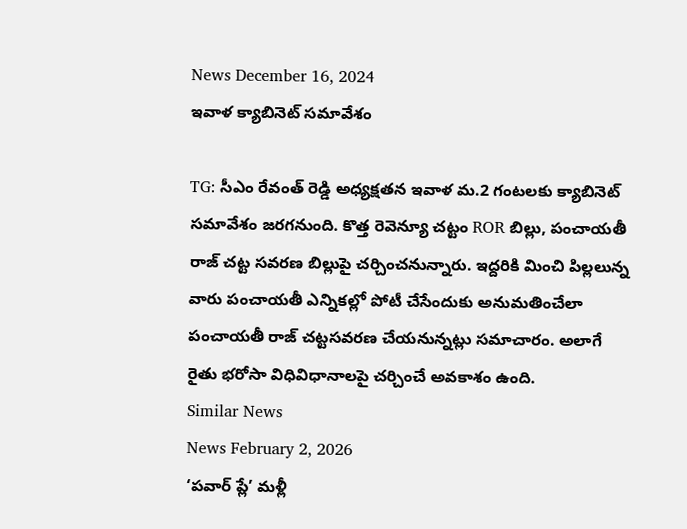News December 16, 2024
ఇవాళ క్యాబినెట్ సమావేశం

TG: సీఎం రేవంత్ రెడ్డి అధ్యక్షతన ఇవాళ మ.2 గంటలకు క్యాబినెట్ సమావేశం జరగనుంది. కొత్త రెవెన్యూ చట్టం ROR బిల్లు, పంచాయతీ రాజ్ చట్ట సవరణ బిల్లుపై చర్చించనున్నారు. ఇద్దరికి మించి పిల్లలున్న వారు పంచాయతీ ఎన్నికల్లో పోటీ చేసేందుకు అనుమతించేలా పంచాయతీ రాజ్ చట్టసవరణ చేయనున్నట్లు సమాచారం. అలాగే రైతు భరోసా విధివిధానాలపై చర్చించే అవకాశం ఉంది.
Similar News
News February 2, 2026
‘పవార్ ప్లే’ మళ్లీ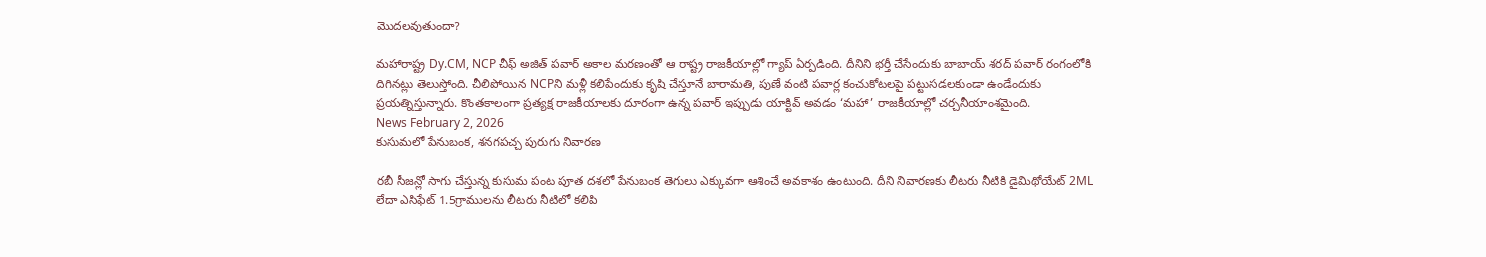మొదలవుతుందా?

మహారాష్ట్ర Dy.CM, NCP చీఫ్ అజిత్ పవార్ అకాల మరణంతో ఆ రాష్ట్ర రాజకీయాల్లో గ్యాప్ ఏర్పడింది. దీనిని భర్తీ చేసేందుకు బాబాయ్ శరద్ పవార్ రంగంలోకి దిగినట్లు తెలుస్తోంది. చీలిపోయిన NCPని మళ్లీ కలిపేందుకు కృషి చేస్తూనే బారామతి, పుణే వంటి పవార్ల కంచుకోటలపై పట్టుసడలకుండా ఉండేందుకు ప్రయత్నిస్తున్నారు. కొంతకాలంగా ప్రత్యక్ష రాజకీయాలకు దూరంగా ఉన్న పవార్ ఇప్పుడు యాక్టివ్ అవడం ‘మహా’ రాజకీయాల్లో చర్చనీయాంశమైంది.
News February 2, 2026
కుసుమలో పేనుబంక, శనగపచ్చ పురుగు నివారణ

రబీ సీజన్లో సాగు చేస్తున్న కుసుమ పంట పూత దశలో పేనుబంక తెగులు ఎక్కువగా ఆశించే అవకాశం ఉంటుంది. దీని నివారణకు లీటరు నీటికి డైమిథోయేట్ 2ML లేదా ఎసిఫేట్ 1.5గ్రాములను లీటరు నీటిలో కలిపి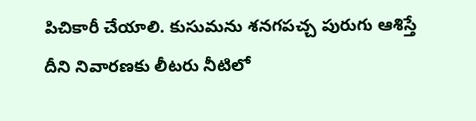పిచికారీ చేయాలి. కుసుమను శనగపచ్చ పురుగు ఆశిస్తే దీని నివారణకు లీటరు నీటిలో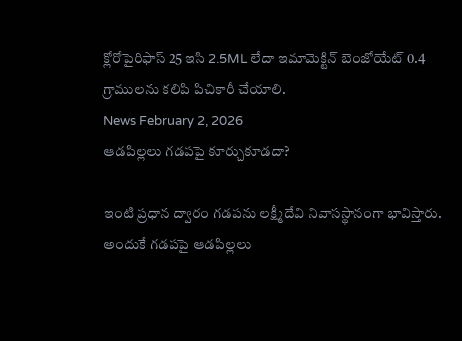క్లోరోపైరిఫాస్ 25 ఇసి 2.5ML లేదా ఇమామెక్టిన్ బెంజోయేట్ 0.4 గ్రాములను కలిపి పిచికారీ చేయాలి.
News February 2, 2026
ఆడపిల్లలు గడపపై కూర్చుకూడదా?

ఇంటి ప్రధాన ద్వారం గడపను లక్ష్మీదేవి నివాసస్థానంగా భావిస్తారు. అందుకే గడపపై ఆడపిల్లలు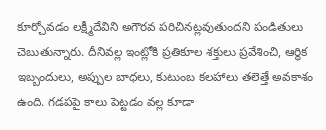కూర్చోవడం లక్ష్మీదేవిని అగౌరవ పరిచినట్లవుతుందని పండితులు చెబుతున్నారు. దీనివల్ల ఇంట్లోకి ప్రతికూల శక్తులు ప్రవేశించి, ఆర్థిక ఇబ్బందులు, అప్పుల బాధలు, కుటుంబ కలహాలు తలెత్తే అవకాశం ఉంది. గడపపై కాలు పెట్టడం వల్ల కూడా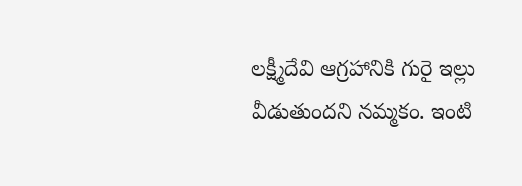లక్ష్మీదేవి ఆగ్రహానికి గురై ఇల్లు వీడుతుందని నమ్మకం. ఇంటి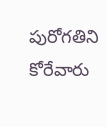పురోగతిని కోరేవారు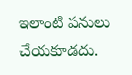ఇలాంటి పనులు చేయకూడదు.